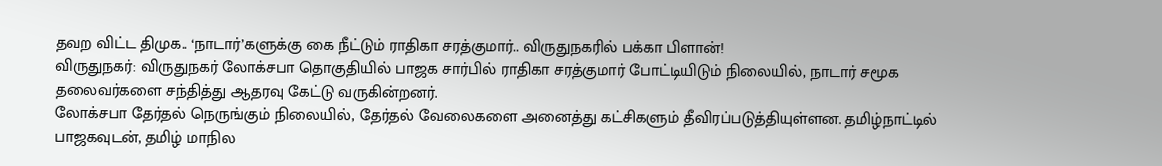தவற விட்ட திமுக.. ‘நாடார்’களுக்கு கை நீட்டும் ராதிகா சரத்குமார்.. விருதுநகரில் பக்கா பிளான்!
விருதுநகர்: விருதுநகர் லோக்சபா தொகுதியில் பாஜக சார்பில் ராதிகா சரத்குமார் போட்டியிடும் நிலையில், நாடார் சமூக தலைவர்களை சந்தித்து ஆதரவு கேட்டு வருகின்றனர்.
லோக்சபா தேர்தல் நெருங்கும் நிலையில், தேர்தல் வேலைகளை அனைத்து கட்சிகளும் தீவிரப்படுத்தியுள்ளன. தமிழ்நாட்டில் பாஜகவுடன், தமிழ் மாநில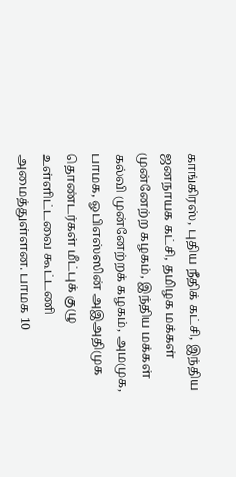காங்கிரஸ், புதிய நீதிக் கட்சி, இந்திய ஜனநாயக கட்சி, தமிழக மக்கள் முன்னேற்ற கழகம், இந்திய மக்கள் கல்வி முன்னேற்றக் கழகம், அமமுக, பாமக, ஓபிஎஸ்ஸின் அஇஅதிமுக தொண்டர்கள் மீட்புக் குழு உள்ளிட்டவை கூட்டணி அமைத்துள்ளன. பாமக 10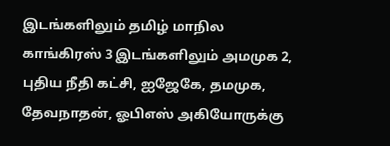இடங்களிலும் தமிழ் மாநில காங்கிரஸ் 3 இடங்களிலும் அமமுக 2, புதிய நீதி கட்சி, ஐஜேகே, தமமுக, தேவநாதன், ஓபிஎஸ் அகியோருக்கு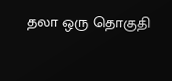தலா ஒரு தொகுதி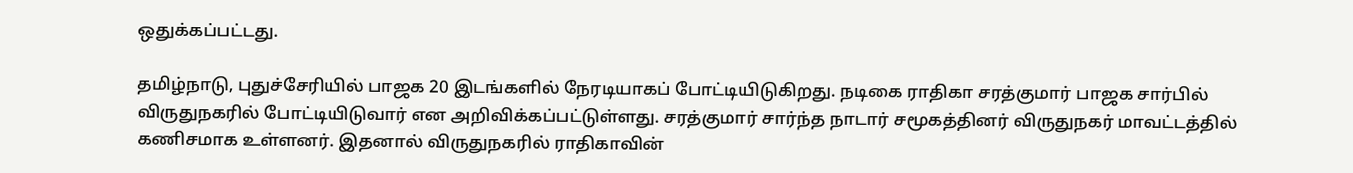ஒதுக்கப்பட்டது.

தமிழ்நாடு, புதுச்சேரியில் பாஜக 20 இடங்களில் நேரடியாகப் போட்டியிடுகிறது. நடிகை ராதிகா சரத்குமார் பாஜக சார்பில் விருதுநகரில் போட்டியிடுவார் என அறிவிக்கப்பட்டுள்ளது. சரத்குமார் சார்ந்த நாடார் சமூகத்தினர் விருதுநகர் மாவட்டத்தில் கணிசமாக உள்ளனர். இதனால் விருதுநகரில் ராதிகாவின்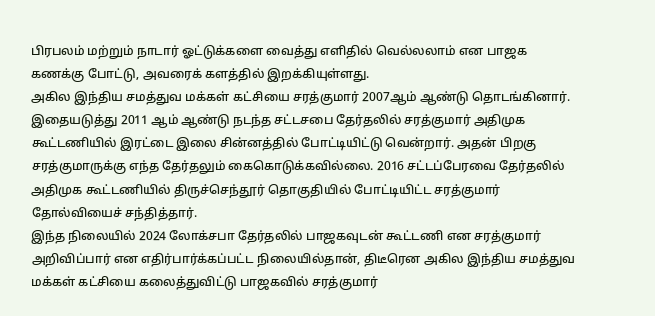பிரபலம் மற்றும் நாடார் ஓட்டுக்களை வைத்து எளிதில் வெல்லலாம் என பாஜக கணக்கு போட்டு, அவரைக் களத்தில் இறக்கியுள்ளது.
அகில இந்திய சமத்துவ மக்கள் கட்சியை சரத்குமார் 2007ஆம் ஆண்டு தொடங்கினார். இதையடுத்து 2011 ஆம் ஆண்டு நடந்த சட்டசபை தேர்தலில் சரத்குமார் அதிமுக கூட்டணியில் இரட்டை இலை சின்னத்தில் போட்டியிட்டு வென்றார். அதன் பிறகு சரத்குமாருக்கு எந்த தேர்தலும் கைகொடுக்கவில்லை. 2016 சட்டப்பேரவை தேர்தலில் அதிமுக கூட்டணியில் திருச்செந்தூர் தொகுதியில் போட்டியிட்ட சரத்குமார் தோல்வியைச் சந்தித்தார்.
இந்த நிலையில் 2024 லோக்சபா தேர்தலில் பாஜகவுடன் கூட்டணி என சரத்குமார் அறிவிப்பார் என எதிர்பார்க்கப்பட்ட நிலையில்தான், திடீரென அகில இந்திய சமத்துவ மக்கள் கட்சியை கலைத்துவிட்டு பாஜகவில் சரத்குமார்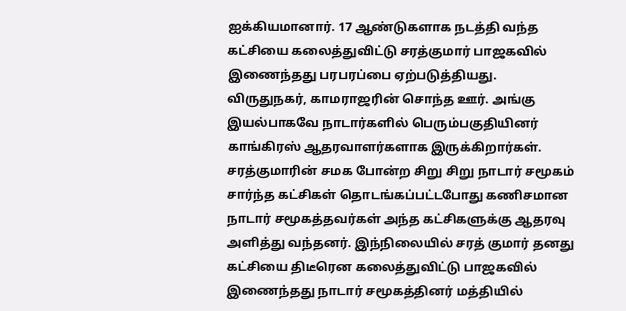ஐக்கியமானார். 17 ஆண்டுகளாக நடத்தி வந்த கட்சியை கலைத்துவிட்டு சரத்குமார் பாஜகவில் இணைந்தது பரபரப்பை ஏற்படுத்தியது.
விருதுநகர், காமராஜரின் சொந்த ஊர். அங்கு இயல்பாகவே நாடார்களில் பெரும்பகுதியினர் காங்கிரஸ் ஆதரவாளர்களாக இருக்கிறார்கள். சரத்குமாரின் சமக போன்ற சிறு சிறு நாடார் சமூகம் சார்ந்த கட்சிகள் தொடங்கப்பட்டபோது கணிசமான நாடார் சமூகத்தவர்கள் அந்த கட்சிகளுக்கு ஆதரவு அளித்து வந்தனர். இந்நிலையில் சரத் குமார் தனது கட்சியை திடீரென கலைத்துவிட்டு பாஜகவில் இணைந்தது நாடார் சமூகத்தினர் மத்தியில்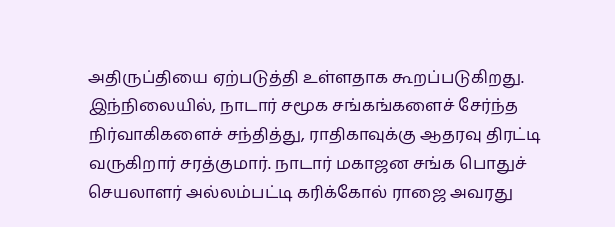அதிருப்தியை ஏற்படுத்தி உள்ளதாக கூறப்படுகிறது.
இந்நிலையில், நாடார் சமூக சங்கங்களைச் சேர்ந்த நிர்வாகிகளைச் சந்தித்து, ராதிகாவுக்கு ஆதரவு திரட்டி வருகிறார் சரத்குமார். நாடார் மகாஜன சங்க பொதுச் செயலாளர் அல்லம்பட்டி கரிக்கோல் ராஜை அவரது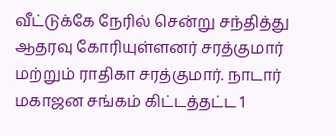வீட்டுக்கே நேரில் சென்று சந்தித்து ஆதரவு கோரியுள்ளனர் சரத்குமார் மற்றும் ராதிகா சரத்குமார். நாடார் மகாஜன சங்கம் கிட்டத்தட்ட 1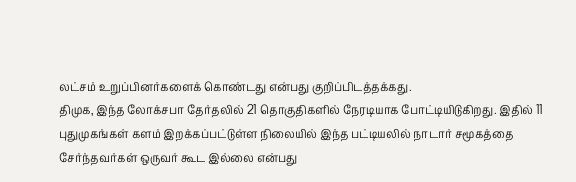லட்சம் உறுப்பினர்களைக் கொண்டது என்பது குறிப்பிடத்தக்கது.
திமுக, இந்த லோக்சபா தேர்தலில் 21 தொகுதிகளில் நேரடியாக போட்டியிடுகிறது. இதில் 11 புதுமுகங்கள் களம் இறக்கப்பட்டுள்ள நிலையில் இந்த பட்டியலில் நாடார் சமூகத்தை சேர்ந்தவர்கள் ஒருவர் கூட இல்லை என்பது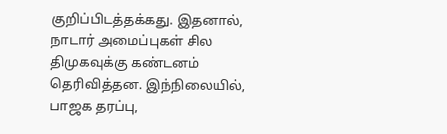குறிப்பிடத்தக்கது. இதனால், நாடார் அமைப்புகள் சில திமுகவுக்கு கண்டனம் தெரிவித்தன. இந்நிலையில், பாஜக தரப்பு,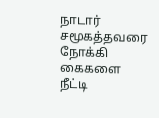நாடார் சமூகத்தவரை நோக்கி கைகளை நீட்டி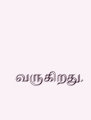வருகிறது.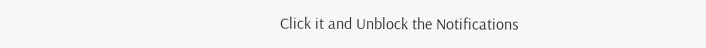Click it and Unblock the Notifications